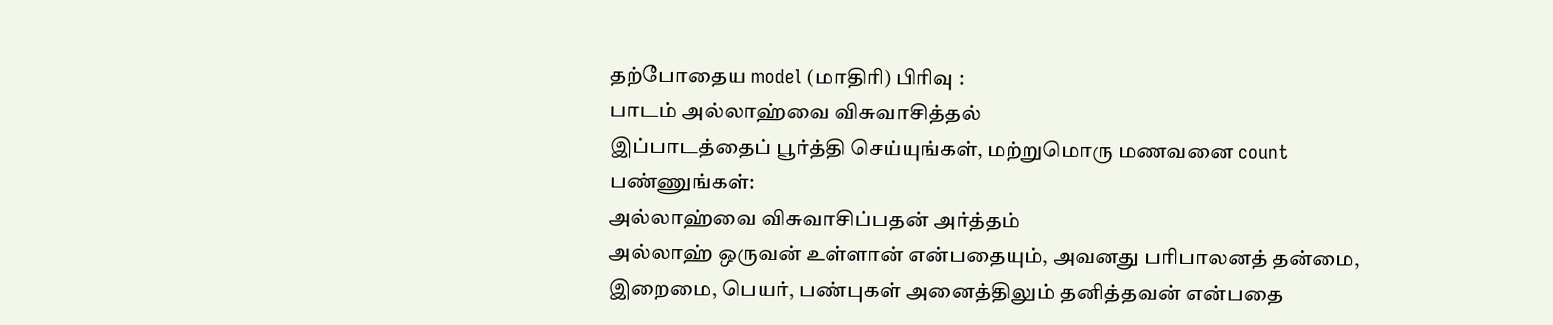தற்போதைய model (மாதிரி) பிரிவு :
பாடம் அல்லாஹ்வை விசுவாசித்தல்
இப்பாடத்தைப் பூர்த்தி செய்யுங்கள், மற்றுமொரு மணவனை count பண்ணுங்கள்:
அல்லாஹ்வை விசுவாசிப்பதன் அர்த்தம்
அல்லாஹ் ஒருவன் உள்ளான் என்பதையும், அவனது பரிபாலனத் தன்மை, இறைமை, பெயர், பண்புகள் அனைத்திலும் தனித்தவன் என்பதை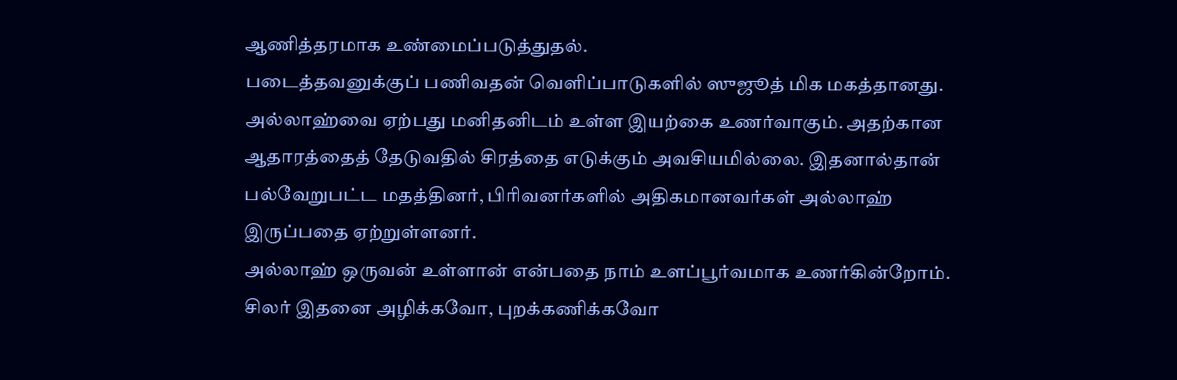ஆணித்தரமாக உண்மைப்படுத்துதல்.
படைத்தவனுக்குப் பணிவதன் வெளிப்பாடுகளில் ஸுஜூத் மிக மகத்தானது.
அல்லாஹ்வை ஏற்பது மனிதனிடம் உள்ள இயற்கை உணர்வாகும். அதற்கான ஆதாரத்தைத் தேடுவதில் சிரத்தை எடுக்கும் அவசியமில்லை. இதனால்தான் பல்வேறுபட்ட மதத்தினர், பிரிவனர்களில் அதிகமானவர்கள் அல்லாஹ் இருப்பதை ஏற்றுள்ளனர்.
அல்லாஹ் ஒருவன் உள்ளான் என்பதை நாம் உளப்பூர்வமாக உணர்கின்றோம். சிலர் இதனை அழிக்கவோ, புறக்கணிக்கவோ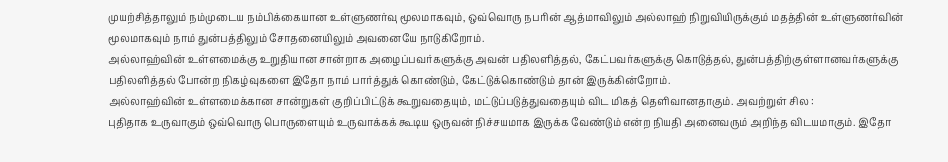முயற்சித்தாலும் நம்முடைய நம்பிக்கையான உள்ளுணர்வு மூலமாகவும், ஒவ்வொரு நபரின் ஆத்மாவிலும் அல்லாஹ் நிறுவியிருக்கும் மதத்தின் உள்ளுணர்வின் மூலமாகவும் நாம் துன்பத்திலும் சோதனையிலும் அவனையே நாடுகிறோம்.
அல்லாஹ்வின் உள்ளமைக்கு உறுதியான சான்றாக அழைப்பவர்களுக்கு அவன் பதிலளித்தல், கேட்பவர்களுக்கு கொடுத்தல், துன்பத்திற்குள்ளானவர்களுக்கு பதிலளித்தல் போன்ற நிகழ்வுகளை இதோ நாம் பார்த்துக் கொண்டும், கேட்டுக்கொண்டும் தான் இருக்கின்றோம்.
அல்லாஹ்வின் உள்ளமைக்கான சான்றுகள் குறிப்பிட்டுக் கூறுவதையும், மட்டுப்படுத்துவதையும் விட மிகத் தெளிவானதாகும். அவற்றுள் சில :
புதிதாக உருவாகும் ஒவ்வொரு பொருளையும் உருவாக்கக் கூடிய ஒருவன் நிச்சயமாக இருக்க வேண்டும் என்ற நியதி அனைவரும் அறிந்த விடயமாகும். இதோ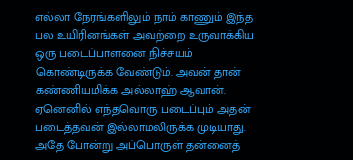எல்லா நேரங்களிலும் நாம் காணும் இந்த பல உயிரினங்கள் அவற்றை உருவாக்கிய ஒரு படைப்பாளனை நிச்சயம் கொண்டிருக்க வேண்டும். அவன் தான் கண்ணியமிக்க அல்லாஹ் ஆவான். ஏனெனில் எந்தவொரு படைப்பும் அதன் படைத்தவன் இல்லாமலிருக்க முடியாது. அதே போன்று அப்பொருள் தன்னைத்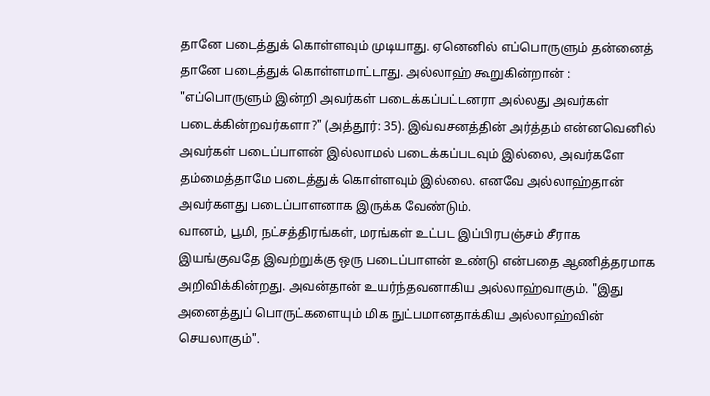தானே படைத்துக் கொள்ளவும் முடியாது. ஏனெனில் எப்பொருளும் தன்னைத் தானே படைத்துக் கொள்ளமாட்டாது. அல்லாஹ் கூறுகின்றான் : "எப்பொருளும் இன்றி அவர்கள் படைக்கப்பட்டனரா அல்லது அவர்கள் படைக்கின்றவர்களா?" (அத்தூர்: 35). இவ்வசனத்தின் அர்த்தம் என்னவெனில் அவர்கள் படைப்பாளன் இல்லாமல் படைக்கப்படவும் இல்லை, அவர்களே தம்மைத்தாமே படைத்துக் கொள்ளவும் இல்லை. எனவே அல்லாஹ்தான் அவர்களது படைப்பாளனாக இருக்க வேண்டும்.
வானம், பூமி, நட்சத்திரங்கள், மரங்கள் உட்பட இப்பிரபஞ்சம் சீராக இயங்குவதே இவற்றுக்கு ஒரு படைப்பாளன் உண்டு என்பதை ஆணித்தரமாக அறிவிக்கின்றது. அவன்தான் உயர்ந்தவனாகிய அல்லாஹ்வாகும். "இது அனைத்துப் பொருட்களையும் மிக நுட்பமானதாக்கிய அல்லாஹ்வின் செயலாகும்".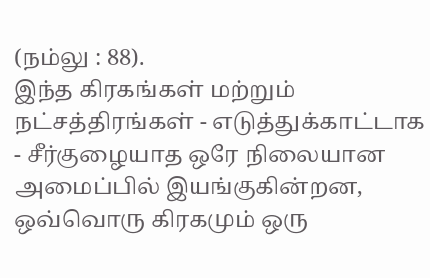(நம்லு : 88).
இந்த கிரகங்கள் மற்றும் நட்சத்திரங்கள் - எடுத்துக்காட்டாக - சீர்குழையாத ஒரே நிலையான அமைப்பில் இயங்குகின்றன, ஒவ்வொரு கிரகமும் ஒரு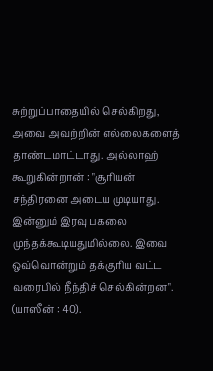சுற்றுப்பாதையில் செல்கிறது, அவை அவற்றின் எல்லைகளைத் தாண்டமாட்டாது. அல்லாஹ் கூறுகின்றான் : "சூரியன் சந்திரனை அடைய முடியாது. இன்னும் இரவு பகலை முந்தக்கூடியதுமில்லை. இவை ஒவ்வொன்றும் தக்குரிய வட்ட வரைபில் நீந்திச் செல்கின்றன". (யாஸீன் : 40).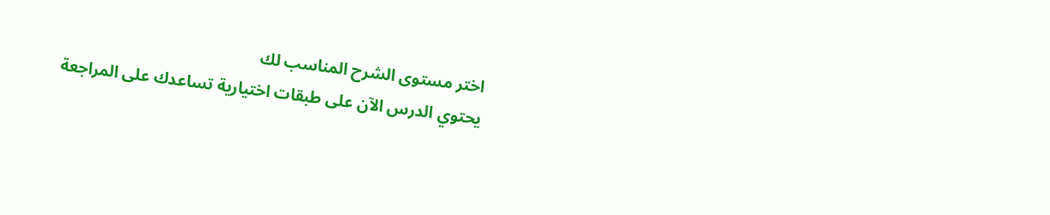اختر مستوى الشرح المناسب لك
يحتوي الدرس الآن على طبقات اختيارية تساعدك على المراجعة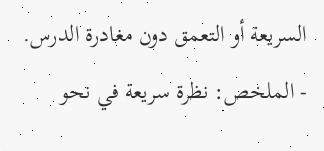السريعة أو التعمق دون مغادرة الدرس.
- الملخص: نظرة سريعة في نحو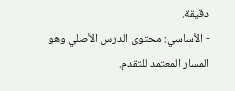دقيقة.
- الأساسي: محتوى الدرس الأصلي وهو المسار المعتمد للتقدم.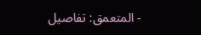- المتعمق: تفاصيل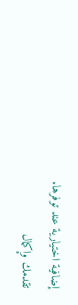إضافية اختيارية عند توفرها.
تقدمك وإكمال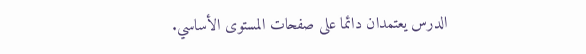الدرس يعتمدان دائما على صفحات المستوى الأساسي.